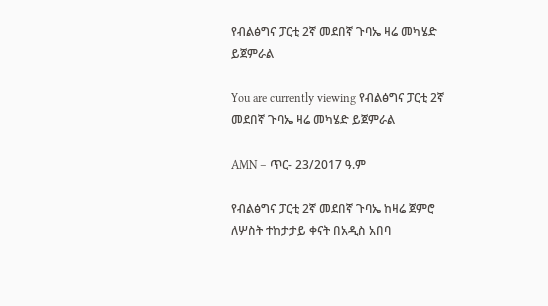የብልፅግና ፓርቲ 2ኛ መደበኛ ጉባኤ ዛሬ መካሄድ ይጀምራል

You are currently viewing የብልፅግና ፓርቲ 2ኛ መደበኛ ጉባኤ ዛሬ መካሄድ ይጀምራል

AMN – ጥር- 23/2017 ዓ.ም

የብልፅግና ፓርቲ 2ኛ መደበኛ ጉባኤ ከዛሬ ጀምሮ ለሦስት ተከታታይ ቀናት በአዲስ አበባ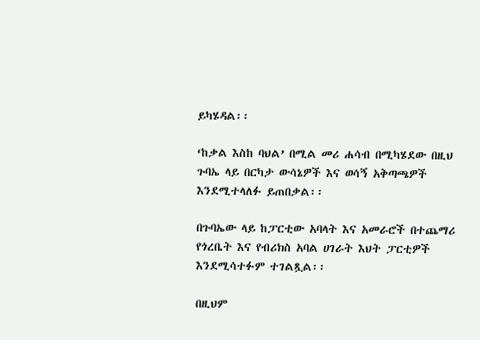ይካሄዳል፡፡

‘ከቃል እስከ ባህል’ በሚል መሪ ሐሳብ በሚካሄደው በዚህ ጉባኤ ላይ በርካታ ውሳኔዎች እና ወሳኝ አቅጣጫዎች እንደሚተላለፉ ይጠበቃል፡፡

በጉባኤው ላይ ከፓርቲው አባላት እና አመራሮች በተጨማሪ የጎረቤት እና የብሪክስ አባል ሀገራት እህት ፓርቲዎች እንደሚሳተፉም ተገልጿል፡፡

በዚህም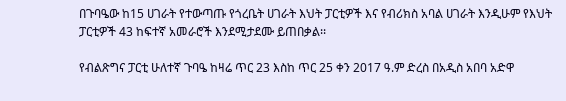በጉባዔው ከ15 ሀገራት የተውጣጡ የጎረቤት ሀገራት እህት ፓርቲዎች እና የብሪክስ አባል ሀገራት እንዲሁም የእህት ፓርቲዎች 43 ከፍተኛ አመራሮች እንደሚታደሙ ይጠበቃል፡፡

የብልጽግና ፓርቲ ሁለተኛ ጉባዔ ከዛሬ ጥር 23 እስከ ጥር 25 ቀን 2017 ዓ.ም ድረስ በአዲስ አበባ አድዋ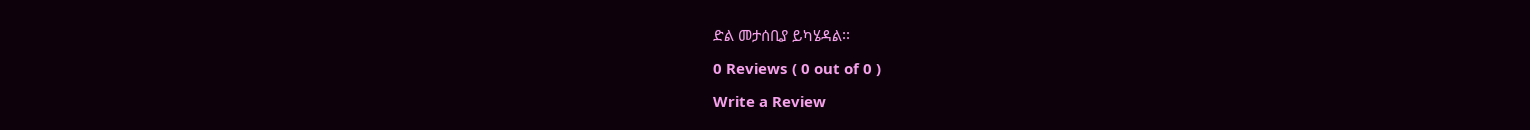ድል መታሰቢያ ይካሄዳል፡፡

0 Reviews ( 0 out of 0 )

Write a Review